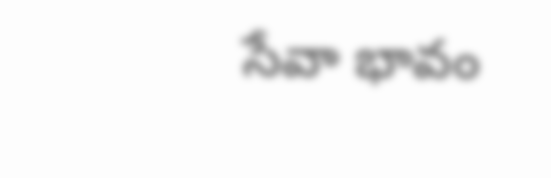సేవా భావం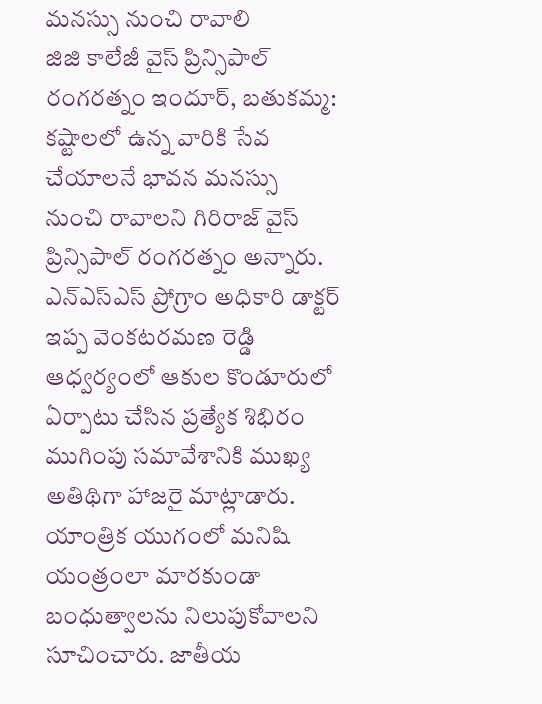మనస్సు నుంచి రావాలి
జిజి కాలేజీ వైస్ ప్రిన్సిపాల్ రంగరత్నం ఇందూర్, బతుకమ్మ: కష్టాలలో ఉన్న వారికి సేవ చేయాలనే భావన మనస్సు నుంచి రావాలని గిరిరాజ్ వైస్ ప్రిన్సిపాల్ రంగరత్నం అన్నారు. ఎన్ఎస్ఎస్ ప్రోగ్రాం అధికారి డాక్టర్ ఇప్ప వెంకటరమణ రెడ్డి ఆధ్వర్యంలో ఆకుల కొండూరులో ఏర్పాటు చేసిన ప్రత్యేక శిభిరం ముగింపు సమావేశానికి ముఖ్య అతిథిగా హాజరై మాట్లాడారు. యాంత్రిక యుగంలో మనిషి యంత్రంలా మారకుండా బంధుత్వాలను నిలుపుకోవాలని సూచించారు. జాతీయ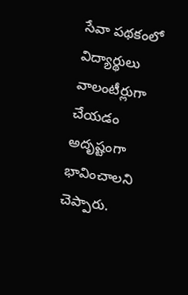సేవా పథకంలో విద్యార్థులు వాలంటీర్లుగా చేయడం అదృష్టంగా భావించాలని చెప్పారు.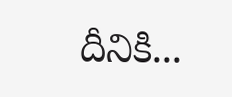దీనికి...